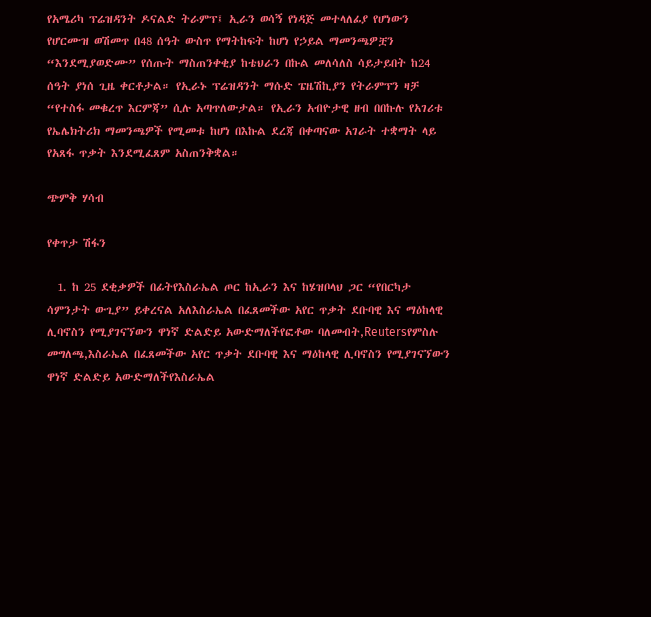የአሜሪካ ፕሬዝዳንት ዶናልድ ትራምፕ፤ ኢራን ወሳኝ የነዳጅ መተላለፊያ የሆነውን የሆርሙዝ ወሽመጥ በ48 ሰዓት ውስጥ የማትከፍት ከሆነ የኃይል ማመንጫዎቿን “እንደሚያወድሙ” የሰጡት ማስጠንቀቂያ ከቴህራን በኩል መለሳለስ ሳይታይበት ከ24 ሰዓት ያነሰ ጊዜ ቀርቶታል። የኢራኑ ፕሬዝዳንት ማሱድ ፔዜሽኪያን የትራምፕን ዛቻ “የተስፋ መቁረጥ እርምጃ” ሲሉ አጣጥለውታል። የኢራን አብዮታዊ ዘብ በበኩሉ የአገሪቱ የኤሌክትሪክ ማመንጫዎች የሚመቱ ከሆነ በእኩል ደረጃ በቀጣናው አገራት ተቋማት ላይ የአጸፋ ጥቃት እንደሚፈጸም አስጠንቅቋል።

ጭምቅ ሃሳብ

የቀጥታ ሽፋን

  1. ከ 25 ደቂቃዎች በፊትየእስራኤል ጦር ከኢራን እና ከሄዝቦላህ ጋር “የበርካታ ሳምንታት ውጊያ” ይቀረናል አለእስራኤል በፈጸመችው አየር ጥቃት ደቡባዊ እና ማዕከላዊ ሊባኖስን የሚያገናኘውን ዋነኛ ድልድይ አውድማለችየፎቶው ባለመብት,Reutersየምስሉ መግለጫ,እስራኤል በፈጸመችው አየር ጥቃት ደቡባዊ እና ማዕከላዊ ሊባኖስን የሚያገናኘውን ዋነኛ ድልድይ አውድማለችየእስራኤል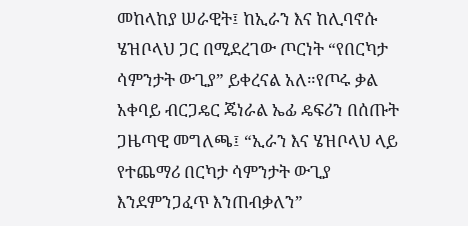መከላከያ ሠራዊት፤ ከኢራን እና ከሊባኖሱ ሄዝቦላህ ጋር በሚደረገው ጦርነት “የበርካታ ሳምንታት ውጊያ” ይቀረናል አለ።የጦሩ ቃል አቀባይ ብርጋዴር ጄነራል ኤፊ ዴፍሪን በሰጡት ጋዜጣዊ መግለጫ፤ “ኢራን እና ሄዝቦላህ ላይ የተጨማሪ በርካታ ሳምንታት ውጊያ እንደምንጋፈጥ እንጠብቃለን”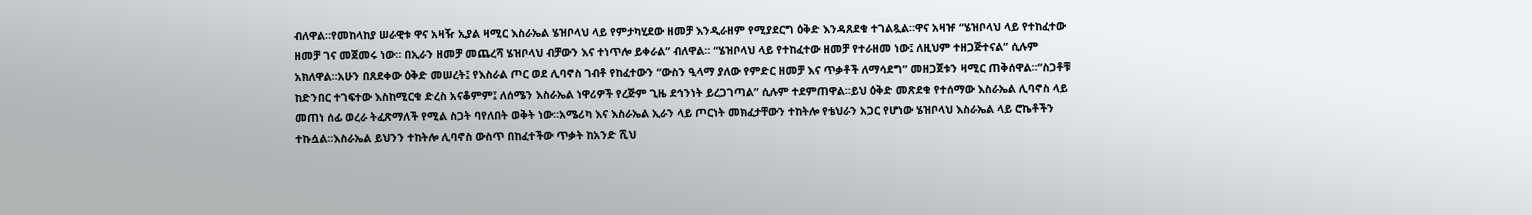ብለዋል።የመከላከያ ሠራዊቱ ዋና አዛዥ ኢያል ዛሚር እስራኤል ሄዝቦላህ ላይ የምታካሂደው ዘመቻ እንዲራዘም የሚያደርግ ዕቅድ እንዳጸደቁ ተገልጿል።ዋና አዛዡ “ሄዝቦላህ ላይ የተከፈተው ዘመቻ ገና መጀመሩ ነው። በኢራን ዘመቻ መጨረሻ ሄዝቦላህ ብቻውን እና ተነጥሎ ይቀራል” ብለዋል። “ሄዝቦላህ ላይ የተከፈተው ዘመቻ የተራዘመ ነው፤ ለዚህም ተዘጋጅተናል” ሲሉም አክለዋል።አሁን በጸደቀው ዕቅድ መሠረት፤ የእስራል ጦር ወደ ሊባኖስ ገብቶ የከፈተውን “ውስን ዒላማ ያለው የምድር ዘመቻ እና ጥቃቶች ለማሳደግ” መዘጋጀቱን ዛሚር ጠቅሰዋል።“ስጋቶቹ ከድንበር ተገፍተው እስከሚርቁ ድረስ አናቆምም፤ ለሰሜን እስራኤል ነዋሪዎች የረጅም ጊዜ ደኅንነት ይረጋገጣል” ሲሉም ተደምጠዋል።ይህ ዕቅድ መጽደቁ የተሰማው እስራኤል ሊባኖስ ላይ መጠነ ሰፊ ወረራ ትፈጽማለች የሚል ስጋት ባየለበት ወቅት ነው።አሜሪካ እና እስራኤል ኢራን ላይ ጦርነት መክፈታቸውን ተከትሎ የቴህራን አጋር የሆነው ሄዝቦላህ እስራኤል ላይ ሮኬቶችን ተኩሷል።እስራኤል ይህንን ተከትሎ ሊባኖስ ውስጥ በከፈተችው ጥቃት ከአንድ ሺህ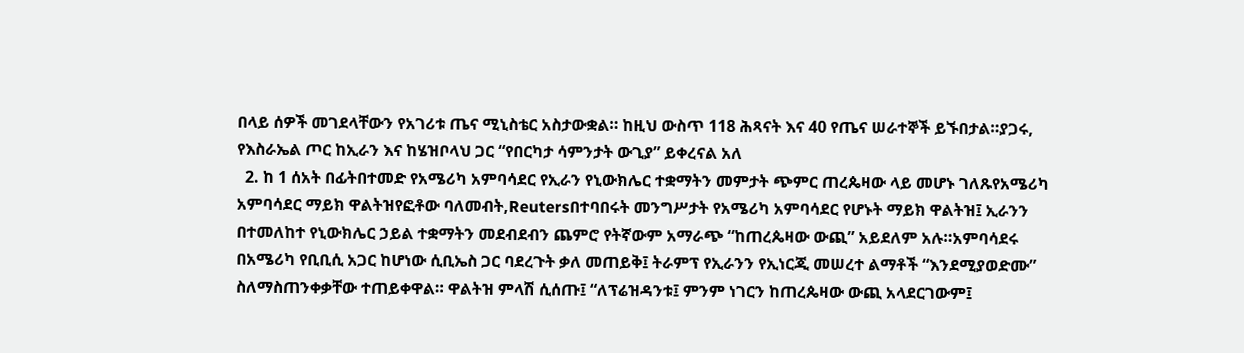በላይ ሰዎች መገደላቸውን የአገሪቱ ጤና ሚኒስቴር አስታውቋል። ከዚህ ውስጥ 118 ሕጻናት እና 40 የጤና ሠራተኞች ይኙበታል።ያጋሩ, የእስራኤል ጦር ከኢራን እና ከሄዝቦላህ ጋር “የበርካታ ሳምንታት ውጊያ” ይቀረናል አለ
  2. ከ 1 ሰአት በፊትበተመድ የአሜሪካ አምባሳደር የኢራን የኒውክሌር ተቋማትን መምታት ጭምር ጠረጴዛው ላይ መሆኑ ገለጹየአሜሪካ አምባሳደር ማይክ ዋልትዝየፎቶው ባለመብት,Reutersበተባበሩት መንግሥታት የአሜሪካ አምባሳደር የሆኑት ማይክ ዋልትዝ፤ ኢራንን በተመለከተ የኒውክሌር ኃይል ተቋማትን መደብደብን ጨምሮ የትኛውም አማራጭ “ከጠረጴዛው ውጪ” አይደለም አሉ።አምባሳደሩ በአሜሪካ የቢቢሲ አጋር ከሆነው ሲቢኤስ ጋር ባደረጉት ቃለ መጠይቅ፤ ትራምፕ የኢራንን የኢነርጂ መሠረተ ልማቶች “እንደሚያወድሙ” ስለማስጠንቀቃቸው ተጠይቀዋል። ዋልትዝ ምላሽ ሲሰጡ፤ “ለፕሬዝዳንቱ፤ ምንም ነገርን ከጠረጴዛው ውጪ አላደርገውም፤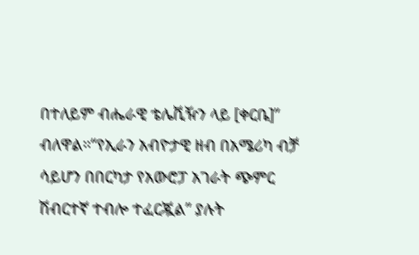በተለይም ብሔራዊ ቴሌቪዥን ላይ [ቀርቤ]” ብለዋል።“የኢራን አብዮታዊ ዘብ በአሜሪካ ብቻ ሳይሆን በበርካታ የአውሮፓ አገራት ጭምር ሽብርተኛ ተብሎ ተፈርጇል” ያሉት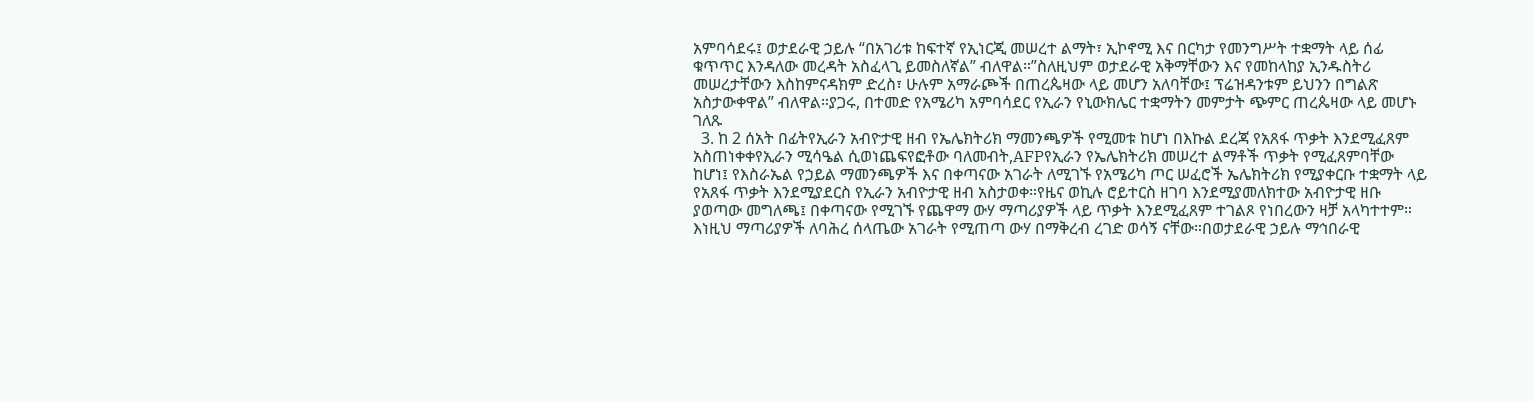አምባሳደሩ፤ ወታደራዊ ኃይሉ “በአገሪቱ ከፍተኛ የኢነርጂ መሠረተ ልማት፣ ኢኮኖሚ እና በርካታ የመንግሥት ተቋማት ላይ ሰፊ ቁጥጥር እንዳለው መረዳት አስፈላጊ ይመስለኛል” ብለዋል።”ስለዚህም ወታደራዊ አቅማቸውን እና የመከላከያ ኢንዱስትሪ መሠረታቸውን እስከምናዳክም ድረስ፣ ሁሉም አማራጮች በጠረጴዛው ላይ መሆን አለባቸው፤ ፕሬዝዳንቱም ይህንን በግልጽ አስታውቀዋል” ብለዋል።ያጋሩ, በተመድ የአሜሪካ አምባሳደር የኢራን የኒውክሌር ተቋማትን መምታት ጭምር ጠረጴዛው ላይ መሆኑ ገለጹ
  3. ከ 2 ሰአት በፊትየኢራን አብዮታዊ ዘብ የኤሌክትሪክ ማመንጫዎች የሚመቱ ከሆነ በእኩል ደረጃ የአጸፋ ጥቃት እንደሚፈጸም አስጠነቀቀየኢራን ሚሳዔል ሲወነጨፍየፎቶው ባለመብት,AFPየኢራን የኤሌክትሪክ መሠረተ ልማቶች ጥቃት የሚፈጸምባቸው ከሆነ፤ የእስራኤል የኃይል ማመንጫዎች እና በቀጣናው አገራት ለሚገኙ የአሜሪካ ጦር ሠፈሮች ኤሌክትሪክ የሚያቀርቡ ተቋማት ላይ የአጸፋ ጥቃት እንደሚያደርስ የኢራን አብዮታዊ ዘብ አስታወቀ።የዜና ወኪሉ ሮይተርስ ዘገባ እንደሚያመለክተው አብዮታዊ ዘቡ ያወጣው መግለጫ፤ በቀጣናው የሚገኙ የጨዋማ ውሃ ማጣሪያዎች ላይ ጥቃት እንደሚፈጸም ተገልጾ የነበረውን ዛቻ አላካተተም። እነዚህ ማጣሪያዎች ለባሕረ ሰላጤው አገራት የሚጠጣ ውሃ በማቅረብ ረገድ ወሳኝ ናቸው።በወታደራዊ ኃይሉ ማኅበራዊ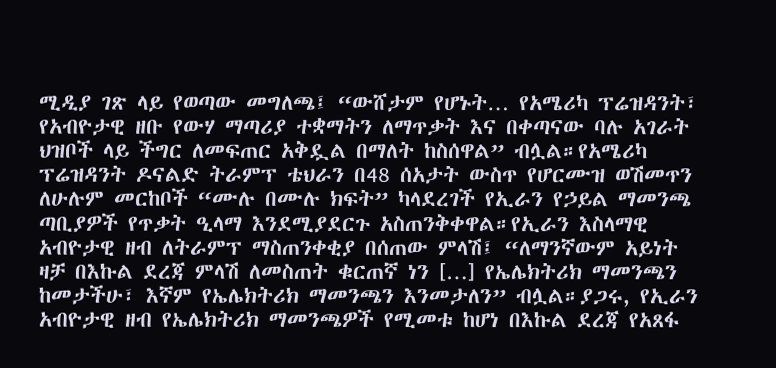ሚዲያ ገጽ ላይ የወጣው መግለጫ፤ “ውሸታም የሆኑት… የአሜሪካ ፕሬዝዳንት፣ የአብዮታዊ ዘቡ የውሃ ማጣሪያ ተቋማትን ለማጥቃት እና በቀጣናው ባሉ አገራት ህዝቦች ላይ ችግር ለመፍጠር አቅዷል በማለት ከስሰዋል” ብሏል።የአሜሪካ ፕሬዝዳንት ዶናልድ ትራምፕ ቴህራን በ48 ሰአታት ውስጥ የሆርሙዝ ወሽመጥን ለሁሉም መርከቦች “ሙሉ በሙሉ ክፍት” ካላደረገች የኢራን የኃይል ማመንጫ ጣቢያዎች የጥቃት ዒላማ እንደሚያደርጉ አስጠንቅቀዋል።የኢራን እስላማዊ አብዮታዊ ዘብ ለትራምፕ ማስጠንቀቂያ በሰጠው ምላሽ፤ “ለማንኛውም አይነት ዛቻ በእኩል ደረጃ ምላሽ ለመስጠት ቁርጠኛ ነን […] የኤሌክትሪክ ማመንጫን ከመታችሁ፣ እኛም የኤሌክትሪክ ማመንጫን እንመታለን” ብሏል።ያጋሩ, የኢራን አብዮታዊ ዘብ የኤሌክትሪክ ማመንጫዎች የሚመቱ ከሆነ በእኩል ደረጃ የአጸፋ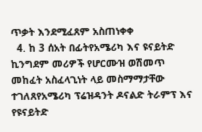ጥቃት እንደሚፈጸም አስጠነቀቀ
  4. ከ 3 ሰአት በፊትየአሜሪካ እና ዩናይትድ ኪንግደም መሪዎች የሆርሙዝ ወሽመጥ መከፈት አስፈላጊነት ላይ መስማማታቸው ተገለጸየአሜሪካ ፕሬዝዳንት ዶናልድ ትራምፕ እና የዩናይትድ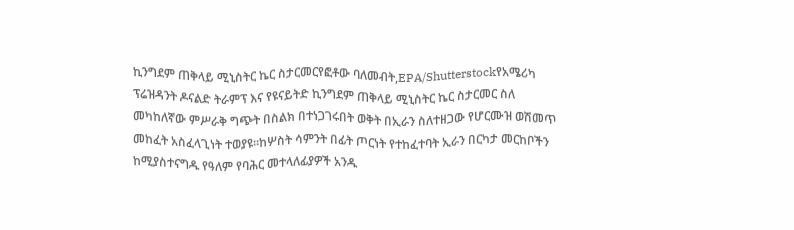ኪንግደም ጠቅላይ ሚኒስትር ኬር ስታርመርየፎቶው ባለመብት,EPA/Shutterstockየአሜሪካ ፕሬዝዳንት ዶናልድ ትራምፕ እና የዩናይትድ ኪንግደም ጠቅላይ ሚኒስትር ኬር ስታርመር ስለ መካከለኛው ምሥራቅ ግጭት በስልክ በተነጋገሩበት ወቅት በኢራን ስለተዘጋው የሆርሙዝ ወሽመጥ መከፈት አስፈላጊነት ተወያዩ።ከሦስት ሳምንት በፊት ጦርነት የተከፈተባት ኢራን በርካታ መርከቦችን ከሚያስተናግዱ የዓለም የባሕር መተላለፊያዎች አንዱ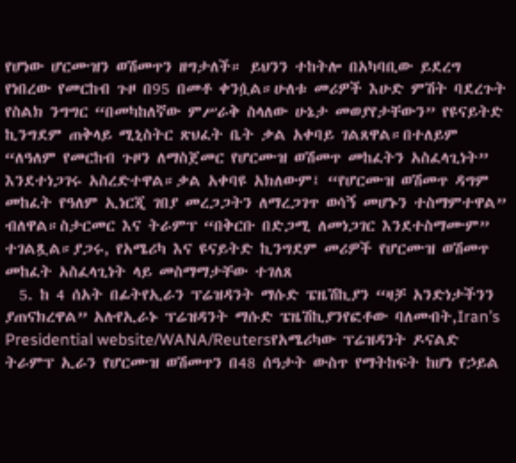የሆነው ሆርሙዝን ወሽመጥን ዘግታለች። ይህንን ተከትሎ በአካባቢው ይደረግ የነበረው የመርከብ ጉዞ በ95 በመቶ ቀንሷል።ሁለቱ መሪዎች እሁድ ምሽት ባደረጉት የስልክ ንግግር “በመካከለኛው ምሥራቅ ስላለው ሁኔታ መወያየታቸውን” የዩናይትድ ኪንግደም ጠቅላይ ሚኒስትር ጽህፈት ቤት ቃል አቀባይ ገልጸዋል።በተለይም “ለዓለም የመርከብ ጉዞን ለማስጀመር የሆርሙዝ ወሽመጥ መከፈትን አስፈላጊነት” እንደተነጋገሩ አስረድተዋል።ቃል አቀባዩ አክለውም፤ “የሆርሙዝ ወሽመጥ ዳግም መከፈት የዓለም ኢነርጂ ገበያ መረጋጋትን ለማረጋገጥ ወሳኝ መሆኑን ተስማምተዋል” ብለዋል።ስታርመር እና ትራምፕ “በቅርቡ በድጋሚ ለመነጋገር እንደተስማሙም” ተገልጿል።ያጋሩ, የአሜሪካ እና ዩናይትድ ኪንግደም መሪዎች የሆርሙዝ ወሽመጥ መከፈት አስፈላጊነት ላይ መስማማታቸው ተገለጸ
  5. ከ 4 ሰአት በፊትየኢራን ፕሬዝዳንት ማሱድ ፔዜሽኪያን “ዛቻ አንድነታችንን ያጠናክረዋል” አሉየኢራኑ ፕሬዝዳንት ማሱድ ፔዜሽኪያንየፎቶው ባለመብት,Iran’s Presidential website/WANA/Reutersየአሜሪካው ፕሬዝዳንት ዶናልድ ትራምፕ ኢራን የሆርሙዝ ወሽመጥን በ48 ሰዓታት ውስጥ የማትከፍት ከሆነ የኃይል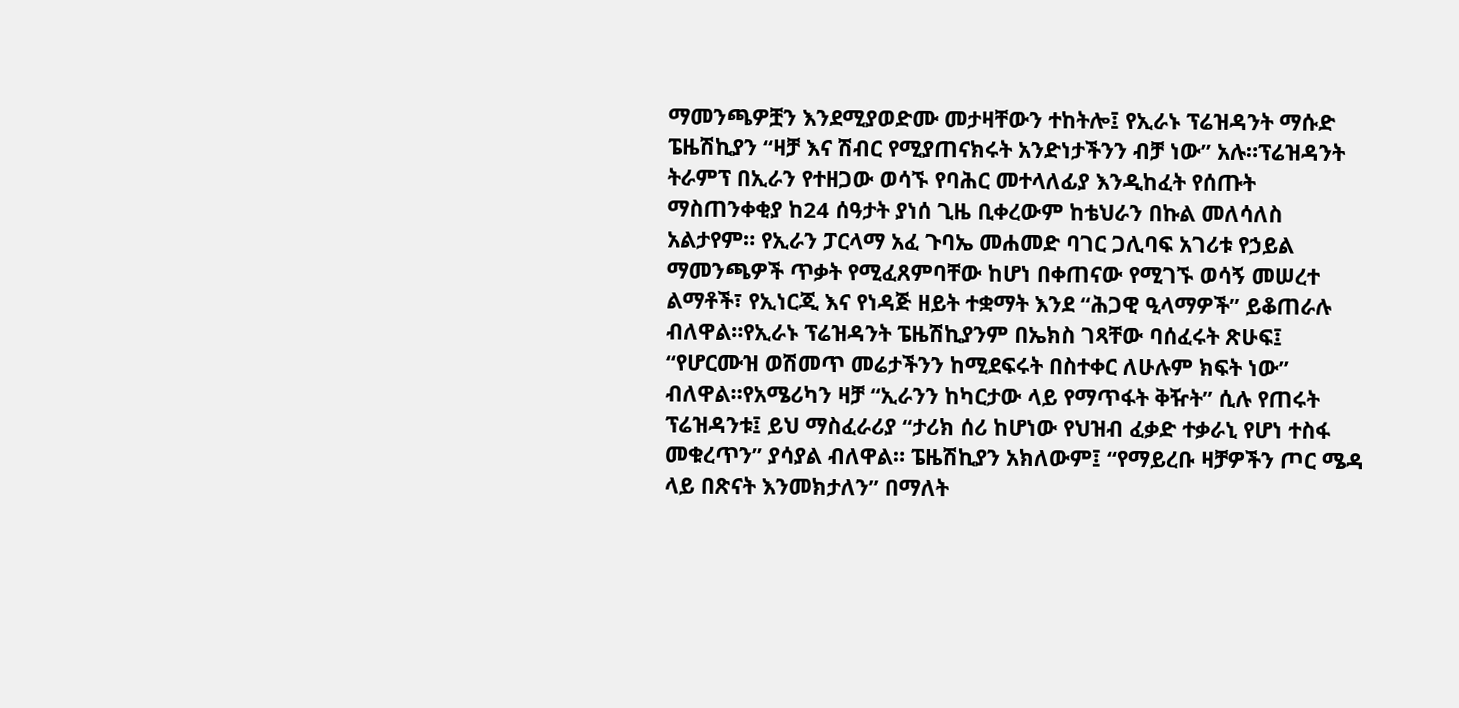ማመንጫዎቿን እንደሚያወድሙ መታዛቸውን ተከትሎ፤ የኢራኑ ፕሬዝዳንት ማሱድ ፔዜሽኪያን “ዛቻ እና ሽብር የሚያጠናክሩት አንድነታችንን ብቻ ነው” አሉ።ፕሬዝዳንት ትራምፕ በኢራን የተዘጋው ወሳኙ የባሕር መተላለፊያ እንዲከፈት የሰጡት ማስጠንቀቂያ ከ24 ሰዓታት ያነሰ ጊዜ ቢቀረውም ከቴህራን በኩል መለሳለስ አልታየም። የኢራን ፓርላማ አፈ ጉባኤ መሐመድ ባገር ጋሊባፍ አገሪቱ የኃይል ማመንጫዎች ጥቃት የሚፈጸምባቸው ከሆነ በቀጠናው የሚገኙ ወሳኝ መሠረተ ልማቶች፣ የኢነርጂ እና የነዳጅ ዘይት ተቋማት እንደ “ሕጋዊ ዒላማዎች” ይቆጠራሉ ብለዋል።የኢራኑ ፕሬዝዳንት ፔዜሽኪያንም በኤክስ ገጻቸው ባሰፈሩት ጽሁፍ፤ “የሆርሙዝ ወሽመጥ መሬታችንን ከሚደፍሩት በስተቀር ለሁሉም ክፍት ነው” ብለዋል።የአሜሪካን ዛቻ “ኢራንን ከካርታው ላይ የማጥፋት ቅዥት” ሲሉ የጠሩት ፕሬዝዳንቱ፤ ይህ ማስፈራሪያ “ታሪክ ሰሪ ከሆነው የህዝብ ፈቃድ ተቃራኒ የሆነ ተስፋ መቁረጥን” ያሳያል ብለዋል። ፔዜሽኪያን አክለውም፤ “የማይረቡ ዛቻዎችን ጦር ሜዳ ላይ በጽናት እንመክታለን” በማለት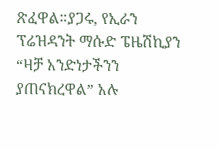ጽፈዋል።ያጋሩ, የኢራን ፕሬዝዳንት ማሱድ ፔዜሽኪያን “ዛቻ አንድነታችንን ያጠናክረዋል” አሉ